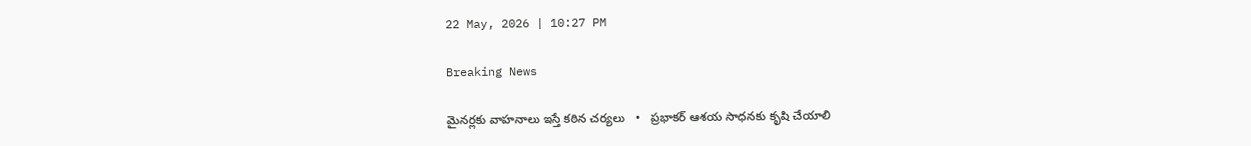22 May, 2026 | 10:27 PM

Breaking News

మైనర్లకు వాహనాలు ఇస్తే కఠిన చర్యలు   •   ప్రభాకర్ ఆశయ సాధనకు కృషి చేయాలి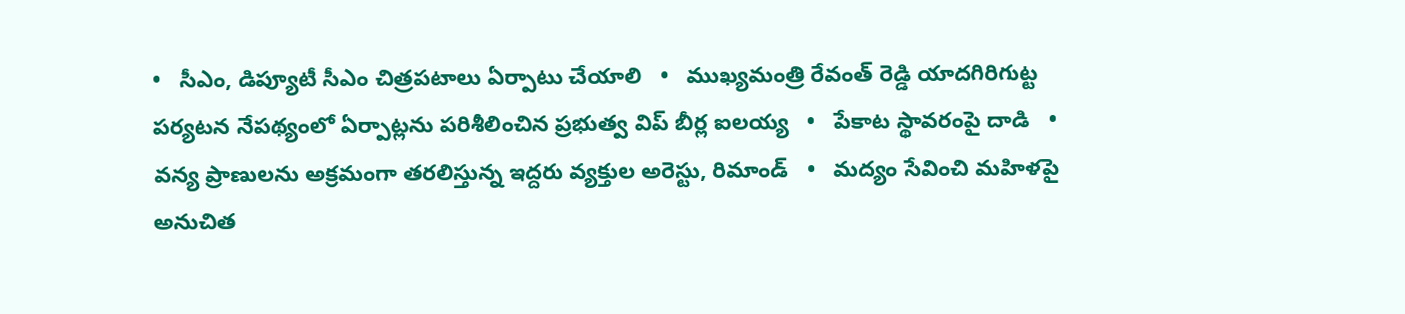•   సీఎం, డిప్యూటీ సీఎం చిత్రపటాలు ఏర్పాటు చేయాలి   •   ముఖ్యమంత్రి రేవంత్ రెడ్డి యాదగిరిగుట్ట పర్యటన నేపథ్యంలో ఏర్పాట్లను పరిశీలించిన ప్రభుత్వ విప్ బీర్ల ఐలయ్య   •   పేకాట స్థావరంపై దాడి   •   వన్య ప్రాణులను అక్రమంగా తరలిస్తున్న ఇద్దరు వ్యక్తుల అరెస్టు, రిమాండ్   •   మద్యం సేవించి మహిళపై అనుచిత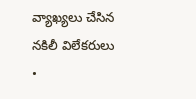వ్యాఖ్యలు చేసిన నకిలీ విలేకరులు   •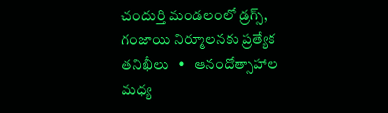చందుర్తి మండలంలో డ్రగ్స్, గంజాయి నిర్మూలనకు ప్రత్యేక తనిఖీలు   •   ఆనందోత్సాహాల మధ్య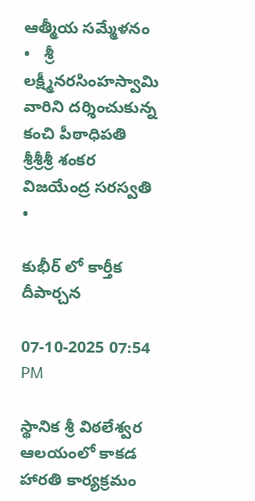ఆత్మీయ సమ్మేళనం   •   శ్రీ లక్ష్మీనరసింహస్వామి వారిని దర్శించుకున్న కంచి పీఠాధిపతి శ్రీశ్రీశ్రీ శంకర విజయేంద్ర సరస్వతి   •

కుభీర్ లో కార్తీక దీపార్చన

07-10-2025 07:54 PM

స్థానిక శ్రీ విఠలేశ్వర ఆలయంలో కాకడ హారతి కార్యక్రమం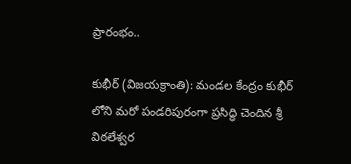ప్రారంభం..

కుభీర్ (విజయక్రాంతి): మండల కేంద్రం కుభీర్ లోని మరో పండరిపురంగా ప్రసిద్ధి చెందిన శ్రీ విఠలేశ్వర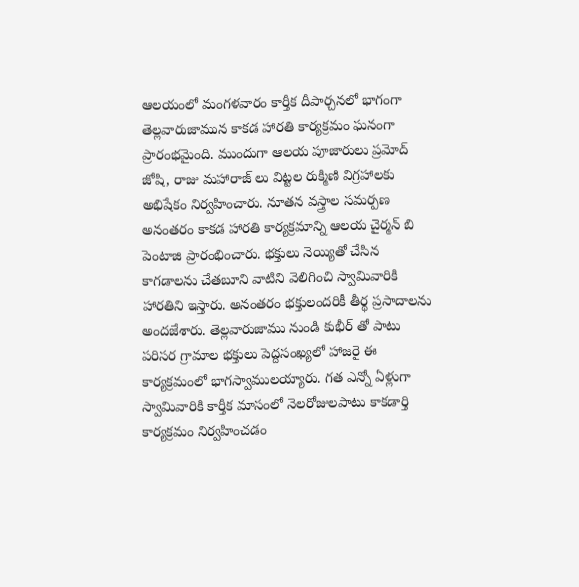ఆలయంలో మంగళవారం కార్తీక దీపార్చనలో భాగంగా తెల్లవారుజామున కాకడ హారతి కార్యక్రమం ఘనంగా ప్రారంభమైంది. ముందుగా ఆలయ పూజారులు ప్రమోద్ జోషి, రాజు మహారాజ్ లు విట్టల రుక్మిణి విగ్రహాలకు అభిషేకం నిర్వహించారు. నూతన వస్త్రాల సమర్పణ అనంతరం కాకడ హారతి కార్యక్రమాన్ని ఆలయ చైర్మన్ బి పెంటాజి ప్రారంభించారు. భక్తులు నెయ్యితో చేసిన కాగడాలను చేతబూని వాటిని వెలిగించి స్వామివారికి హారతిని ఇస్తారు. అనంతరం భక్తులందరికీ తీర్థ ప్రసాదాలను అందజేశారు. తెల్లవారుజాము నుండి కుభీర్ తో పాటు పరిసర గ్రామాల భక్తులు పెద్దసంఖ్యలో హాజరై ఈ కార్యక్రమంలో భాగస్వాములయ్యారు. గత ఎన్నో ఏళ్లుగా స్వామివారికి కార్తీక మాసంలో నెలరోజులపాటు కాకడార్తి కార్యక్రమం నిర్వహించడం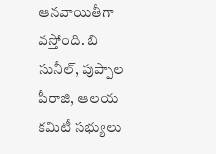ఆనవాయితీగా వస్తోంది. బి సునీల్, పుప్పాల పీరాజి, ఆలయ కమిటీ సభ్యులు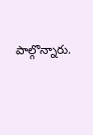పాల్గొన్నారు.